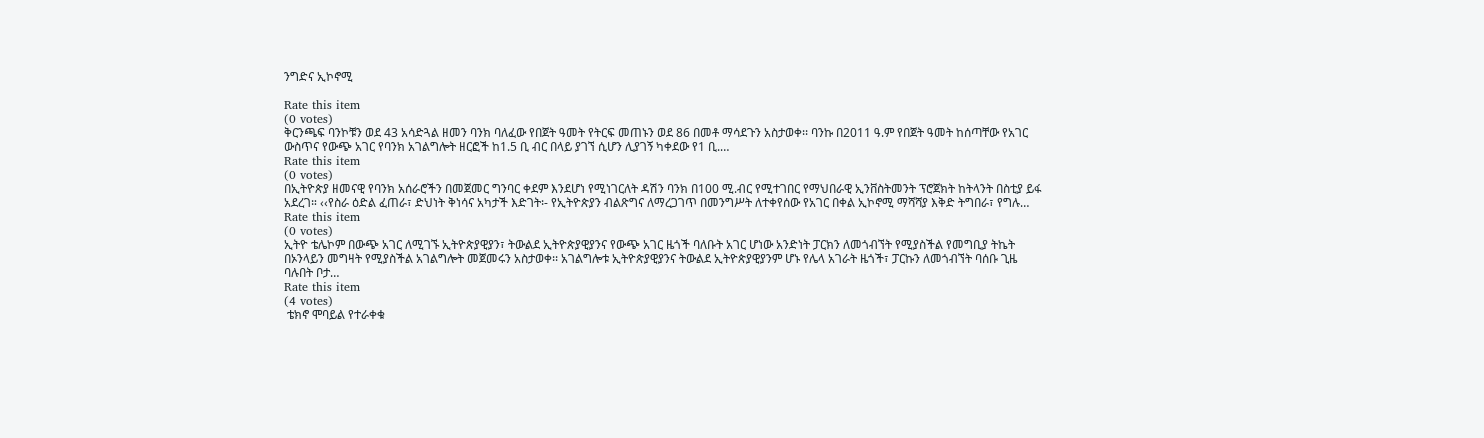ንግድና ኢኮኖሚ

Rate this item
(0 votes)
ቅርንጫፍ ባንኮቹን ወደ 43 አሳድጓል ዘመን ባንክ ባለፈው የበጀት ዓመት የትርፍ መጠኑን ወደ 86 በመቶ ማሳደጉን አስታወቀ፡፡ ባንኩ በ2011 ዓ.ም የበጀት ዓመት ከሰጣቸው የአገር ውስጥና የውጭ አገር የባንክ አገልግሎት ዘርፎች ከ1.5 ቢ ብር በላይ ያገኘ ሲሆን ሊያገኝ ካቀደው የ1 ቢ.…
Rate this item
(0 votes)
በኢትዮጵያ ዘመናዊ የባንክ አሰራሮችን በመጀመር ግንባር ቀደም እንደሆነ የሚነገርለት ዳሽን ባንክ በ100 ሚ.ብር የሚተገበር የማህበራዊ ኢንቨስትመንት ፕሮጀክት ከትላንት በስቲያ ይፋ አደረገ። ‹‹የስራ ዕድል ፈጠራ፣ ድህነት ቅነሳና አካታች እድገት፡- የኢትዮጵያን ብልጽግና ለማረጋገጥ በመንግሥት ለተቀየሰው የአገር በቀል ኢኮኖሚ ማሻሻያ እቅድ ትግበራ፣ የግሉ…
Rate this item
(0 votes)
ኢትዮ ቴሌኮም በውጭ አገር ለሚገኙ ኢትዮጵያዊያን፣ ትውልደ ኢትዮጵያዊያንና የውጭ አገር ዜጎች ባለቡት አገር ሆነው አንድነት ፓርክን ለመጎብኘት የሚያስችል የመግቢያ ትኬት በኦንላይን መግዛት የሚያስችል አገልግሎት መጀመሩን አስታወቀ፡፡ አገልግሎቱ ኢትዮጵያዊያንና ትውልደ ኢትዮጵያዊያንም ሆኑ የሌላ አገራት ዜጎች፣ ፓርኩን ለመጎብኘት ባሰቡ ጊዜ ባሉበት ቦታ…
Rate this item
(4 votes)
 ቴክኖ ሞባይል የተራቀቁ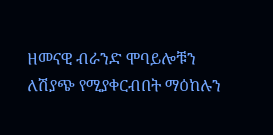ዘመናዊ ብራንድ ሞባይሎቹን ለሽያጭ የሚያቀርብበት ማዕከሉን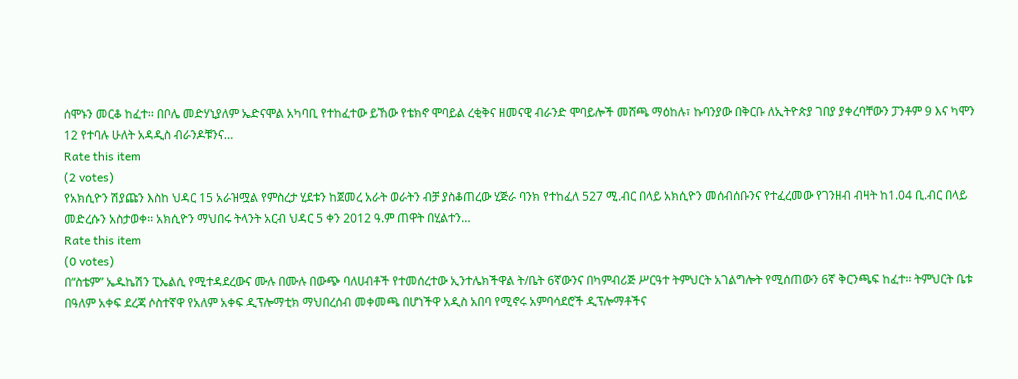ሰሞኑን መርቆ ከፈተ፡፡ በቦሌ መድሃኒያለም ኤድናሞል አካባቢ የተከፈተው ይኸው የቴክኖ ሞባይል ረቂቅና ዘመናዊ ብራንድ ሞባይሎች መሸጫ ማዕከሉ፣ ኩባንያው በቅርቡ ለኢትዮጵያ ገበያ ያቀረባቸውን ፓንቶም 9 እና ካሞን 12 የተባሉ ሁለት አዳዲስ ብራንዶቹንና…
Rate this item
(2 votes)
የአክሲዮን ሽያጩን እስከ ህዳር 15 አራዝሟል የምስረታ ሂደቱን ከጀመረ አራት ወራትን ብቻ ያስቆጠረው ሂጅራ ባንክ የተከፈለ 527 ሚ.ብር በላይ አክሲዮን መሰብሰቡንና የተፈረመው የገንዘብ ብዛት ከ1.04 ቢ.ብር በላይ መድረሱን አስታወቀ፡፡ አክሲዮን ማህበሩ ትላንት አርብ ህዳር 5 ቀን 2012 ዓ.ም ጠዋት በሂልተን…
Rate this item
(0 votes)
በ“ስቴም” ኤዱኬሽን ፒኤልሲ የሚተዳደረውና ሙሉ በሙሉ በውጭ ባለሀብቶች የተመሰረተው ኢንተሌክችዋል ት/ቤት 6ኛውንና በካምብሪጅ ሥርዓተ ትምህርት አገልግሎት የሚሰጠውን 6ኛ ቅርንጫፍ ከፈተ፡፡ ትምህርት ቤቱ በዓለም አቀፍ ደረጃ ሶስተኛዋ የአለም አቀፍ ዲፕሎማቲክ ማህበረሰብ መቀመጫ በሆነችዋ አዲስ አበባ የሚኖሩ አምባሳደሮች ዲፕሎማቶችና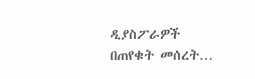ዲያስፖራዎች በጠየቁት መሰረት…